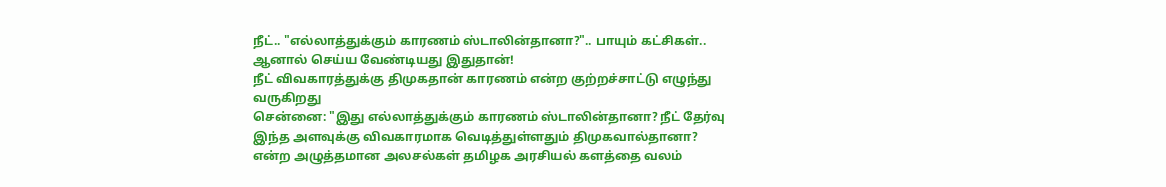நீட்.. "எல்லாத்துக்கும் காரணம் ஸ்டாலின்தானா?".. பாயும் கட்சிகள்.. ஆனால் செய்ய வேண்டியது இதுதான்!
நீட் விவகாரத்துக்கு திமுகதான் காரணம் என்ற குற்றச்சாட்டு எழுந்து வருகிறது
சென்னை: "இது எல்லாத்துக்கும் காரணம் ஸ்டாலின்தானா? நீட் தேர்வு இந்த அளவுக்கு விவகாரமாக வெடித்துள்ளதும் திமுகவால்தானா? என்ற அழுத்தமான அலசல்கள் தமிழக அரசியல் களத்தை வலம்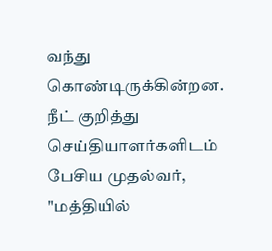வந்து கொண்டிருக்கின்றன.
நீட் குறித்து செய்தியாளர்களிடம் பேசிய முதல்வர், "மத்தியில்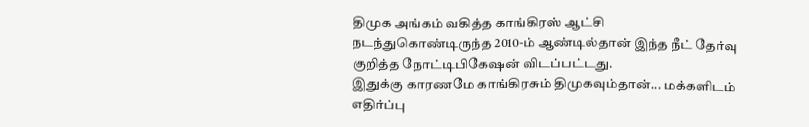திமுக அங்கம் வகித்த காங்கிரஸ் ஆட்சி நடந்துகொண்டிருந்த 2010-ம் ஆண்டில்தான் இந்த நீட் தேர்வு குறித்த நோட்டிபிகேஷன் விடப்பட்டது.
இதுக்கு காரணமே காங்கிரசும் திமுகவும்தான்... மக்களிடம் எதிர்ப்பு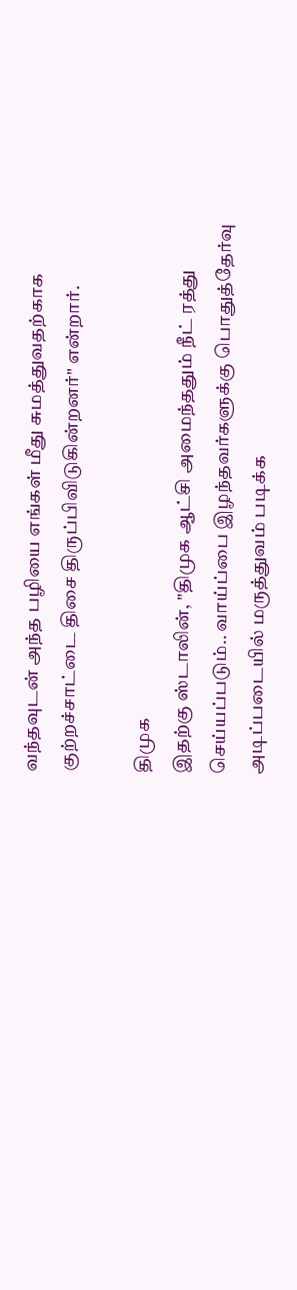வந்தவுடன் அந்த பழியை எங்கள் மீது சுமத்துவதற்காக குற்றச்சாட்டை திசை திருப்பிவிடுகின்றனர்" என்றார்.

திமுக
இதற்கு ஸ்டாலின், "திமுக ஆட்சி அமைந்ததும் நீட் ரத்து செய்யப்படும்.. வாய்ப்பை இழந்தவர்களுக்கு பொதுத்தேர்வு அடிப்படையில் மருத்துவம் படிக்க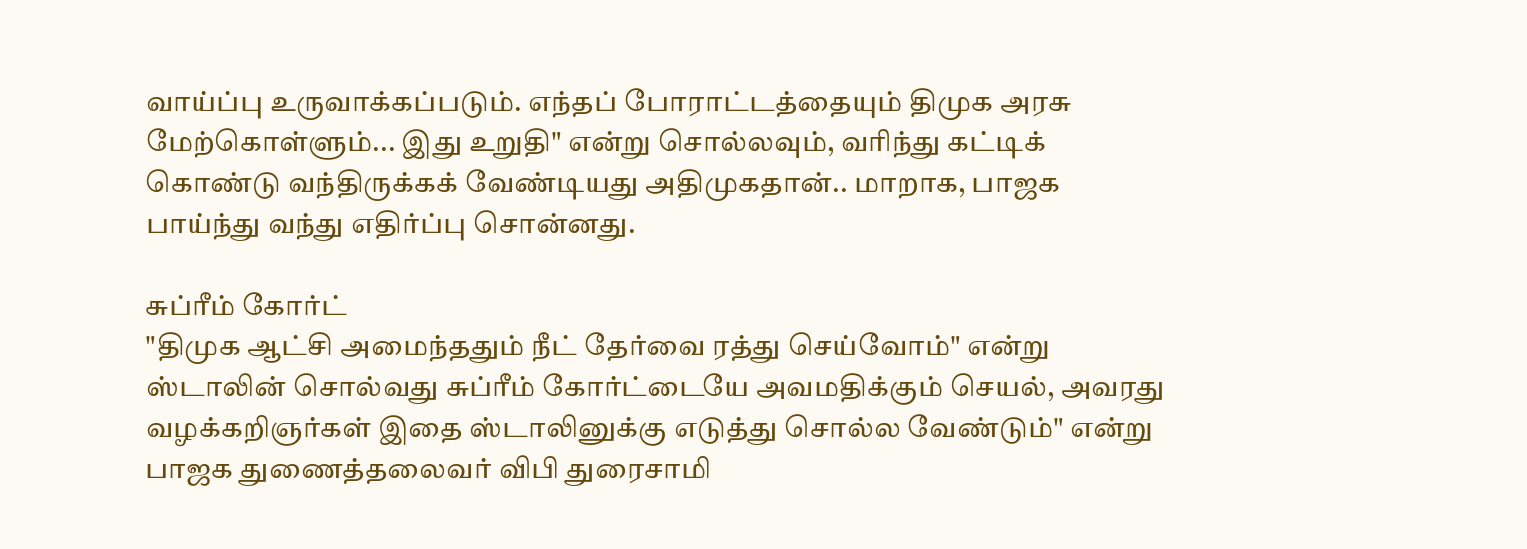வாய்ப்பு உருவாக்கப்படும். எந்தப் போராட்டத்தையும் திமுக அரசு மேற்கொள்ளும்... இது உறுதி" என்று சொல்லவும், வரிந்து கட்டிக் கொண்டு வந்திருக்கக் வேண்டியது அதிமுகதான்.. மாறாக, பாஜக பாய்ந்து வந்து எதிர்ப்பு சொன்னது.

சுப்ரீம் கோர்ட்
"திமுக ஆட்சி அமைந்ததும் நீட் தேர்வை ரத்து செய்வோம்" என்று ஸ்டாலின் சொல்வது சுப்ரீம் கோர்ட்டையே அவமதிக்கும் செயல், அவரது வழக்கறிஞர்கள் இதை ஸ்டாலினுக்கு எடுத்து சொல்ல வேண்டும்" என்று பாஜக துணைத்தலைவர் விபி துரைசாமி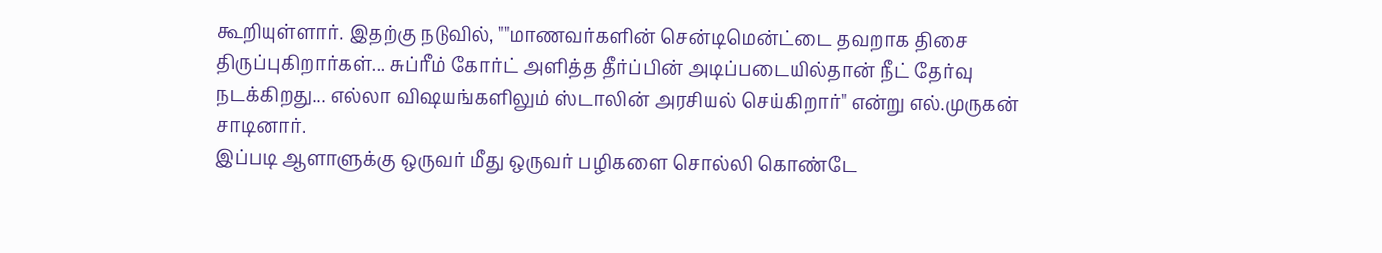கூறியுள்ளார். இதற்கு நடுவில், ""மாணவர்களின் சென்டிமென்ட்டை தவறாக திசை திருப்புகிறார்கள்... சுப்ரீம் கோர்ட் அளித்த தீர்ப்பின் அடிப்படையில்தான் நீட் தேர்வு நடக்கிறது... எல்லா விஷயங்களிலும் ஸ்டாலின் அரசியல் செய்கிறார்" என்று எல்.முருகன் சாடினார்.
இப்படி ஆளாளுக்கு ஒருவர் மீது ஒருவர் பழிகளை சொல்லி கொண்டே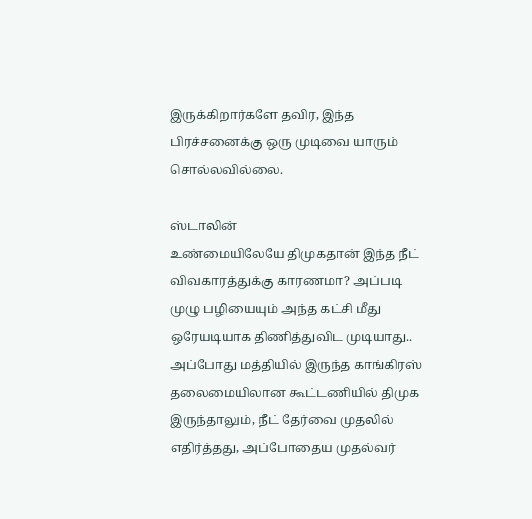இருக்கிறார்களே தவிர, இந்த பிரச்சனைக்கு ஒரு முடிவை யாரும் சொல்லவில்லை.

ஸ்டாலின்
உண்மையிலேயே திமுகதான் இந்த நீட் விவகாரத்துக்கு காரணமா? அப்படி முழு பழியையும் அந்த கட்சி மீது ஒரேயடியாக திணித்துவிட முடியாது.. அப்போது மத்தியில் இருந்த காங்கிரஸ் தலைமையிலான கூட்டணியில் திமுக இருந்தாலும், நீட் தேர்வை முதலில் எதிர்த்தது, அப்போதைய முதல்வர்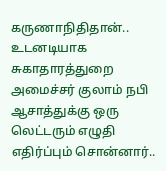கருணாநிதிதான்.. உடனடியாக சுகாதாரத்துறை அமைச்சர் குலாம் நபி ஆசாத்துக்கு ஒரு லெட்டரும் எழுதி எதிர்ப்பும் சொன்னார்..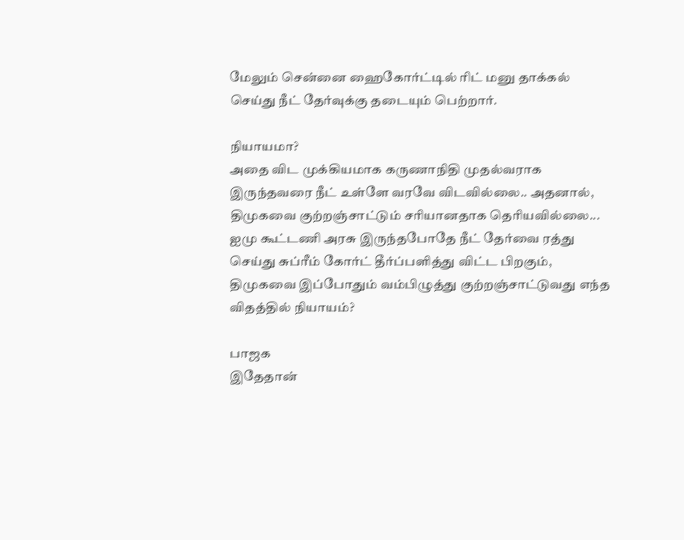மேலும் சென்னை ஹைகோர்ட்டில் ரிட் மனு தாக்கல் செய்து நீட் தேர்வுக்கு தடையும் பெற்றார்.

நியாயமா?
அதை விட முக்கியமாக கருணாநிதி முதல்வராக இருந்தவரை நீட் உள்ளே வரவே விடவில்லை.. அதனால், திமுகவை குற்றஞ்சாட்டும் சரியானதாக தெரியவில்லை... ஐமு கூட்டணி அரசு இருந்தபோதே நீட் தேர்வை ரத்து செய்து சுப்ரீம் கோர்ட் தீர்ப்பளித்து விட்ட பிறகும், திமுகவை இப்போதும் வம்பிழுத்து குற்றஞ்சாட்டுவது எந்த விதத்தில் நியாயம்?

பாஜக
இதேதான்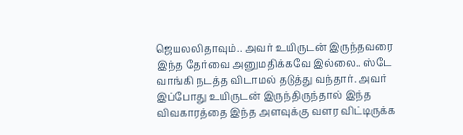ஜெயலலிதாவும்.. அவர் உயிருடன் இருந்தவரை இந்த தேர்வை அனுமதிக்கவே இல்லை.. ஸ்டே வாங்கி நடத்த விடாமல் தடுத்து வந்தார். அவர் இப்போது உயிருடன் இருந்திருந்தால் இந்த விவகாரத்தை இந்த அளவுக்கு வளர விட்டிருக்க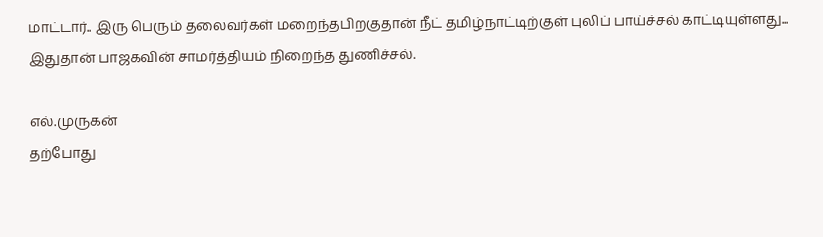மாட்டார்.. இரு பெரும் தலைவர்கள் மறைந்தபிறகுதான் நீட் தமிழ்நாட்டிற்குள் புலிப் பாய்ச்சல் காட்டியுள்ளது... இதுதான் பாஜகவின் சாமர்த்தியம் நிறைந்த துணிச்சல்.

எல்.முருகன்
தற்போது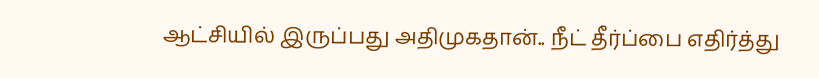ஆட்சியில் இருப்பது அதிமுகதான்.. நீட் தீர்ப்பை எதிர்த்து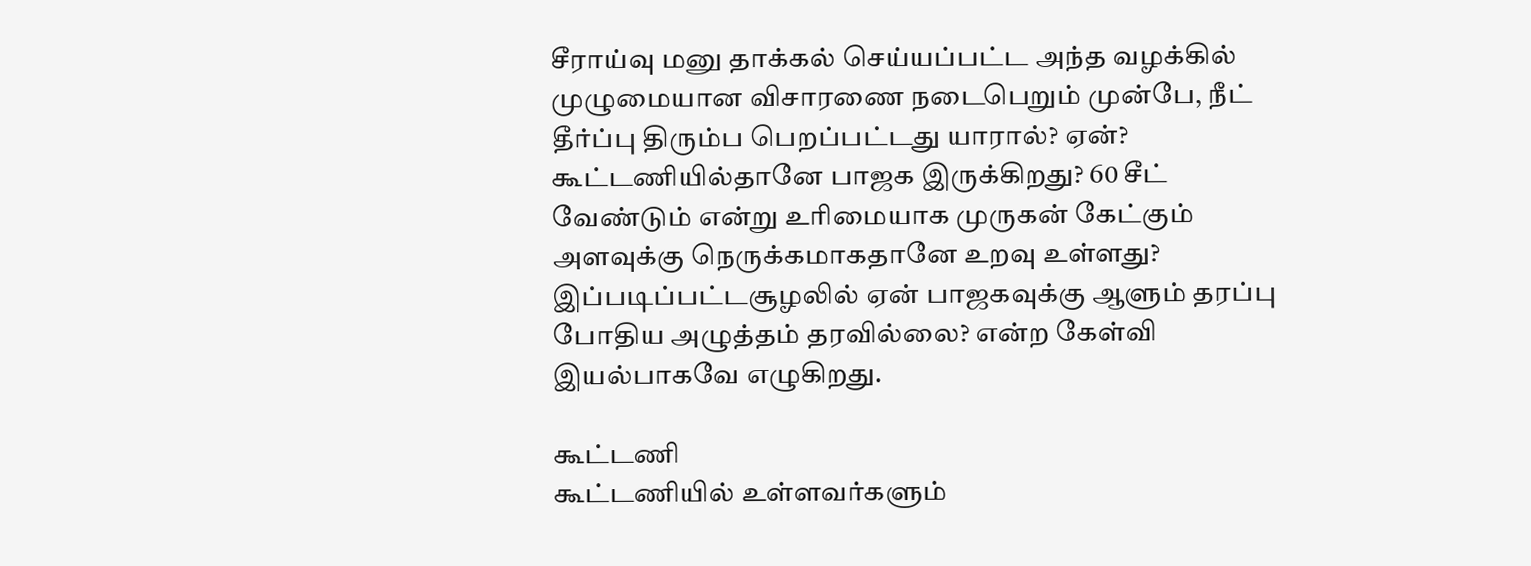சீராய்வு மனு தாக்கல் செய்யப்பட்ட அந்த வழக்கில் முழுமையான விசாரணை நடைபெறும் முன்பே, நீட் தீர்ப்பு திரும்ப பெறப்பட்டது யாரால்? ஏன்? கூட்டணியில்தானே பாஜக இருக்கிறது? 60 சீட் வேண்டும் என்று உரிமையாக முருகன் கேட்கும் அளவுக்கு நெருக்கமாகதானே உறவு உள்ளது? இப்படிப்பட்டசூழலில் ஏன் பாஜகவுக்கு ஆளும் தரப்பு போதிய அழுத்தம் தரவில்லை? என்ற கேள்வி இயல்பாகவே எழுகிறது.

கூட்டணி
கூட்டணியில் உள்ளவர்களும்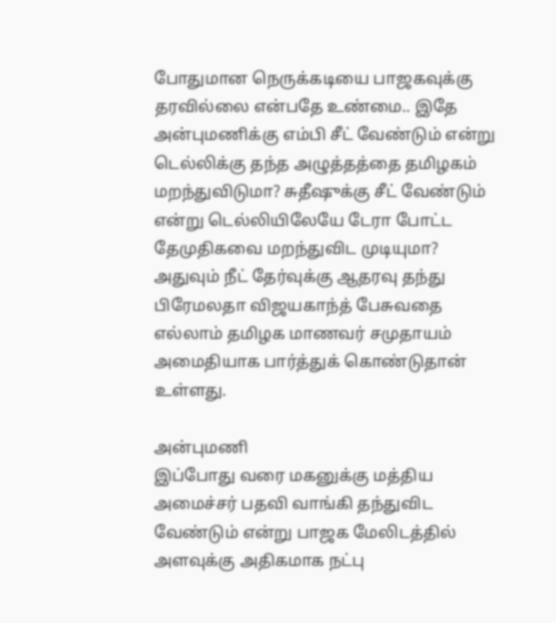போதுமான நெருக்கடியை பாஜகவுக்கு தரவில்லை என்பதே உண்மை.. இதே அன்புமணிக்கு எம்பி சீட் வேண்டும் என்று டெல்லிக்கு தந்த அழுத்தத்தை தமிழகம் மறந்துவிடுமா? சுதீஷுக்கு சீட் வேண்டும் என்று டெல்லியிலேயே டேரா போட்ட தேமுதிகவை மறந்துவிட முடியுமா? அதுவும் நீட் தேர்வுக்கு ஆதரவு தந்து பிரேமலதா விஜயகாந்த் பேசுவதை எல்லாம் தமிழக மாணவர் சமுதாயம் அமைதியாக பார்த்துக் கொண்டுதான் உள்ளது.

அன்புமணி
இப்போது வரை மகனுக்கு மத்திய அமைச்சர் பதவி வாங்கி தந்துவிட வேண்டும் என்று பாஜக மேலிடத்தில் அளவுக்கு அதிகமாக நட்பு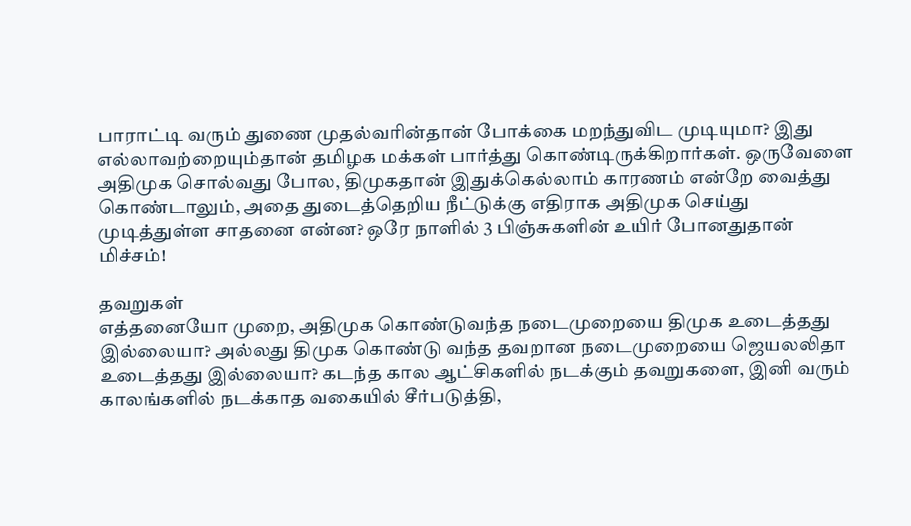பாராட்டி வரும் துணை முதல்வரின்தான் போக்கை மறந்துவிட முடியுமா? இது எல்லாவற்றையும்தான் தமிழக மக்கள் பார்த்து கொண்டிருக்கிறார்கள். ஒருவேளை அதிமுக சொல்வது போல, திமுகதான் இதுக்கெல்லாம் காரணம் என்றே வைத்து கொண்டாலும், அதை துடைத்தெறிய நீட்டுக்கு எதிராக அதிமுக செய்து முடித்துள்ள சாதனை என்ன? ஒரே நாளில் 3 பிஞ்சுகளின் உயிர் போனதுதான் மிச்சம்!

தவறுகள்
எத்தனையோ முறை, அதிமுக கொண்டுவந்த நடைமுறையை திமுக உடைத்தது இல்லையா? அல்லது திமுக கொண்டு வந்த தவறான நடைமுறையை ஜெயலலிதா உடைத்தது இல்லையா? கடந்த கால ஆட்சிகளில் நடக்கும் தவறுகளை, இனி வரும் காலங்களில் நடக்காத வகையில் சீர்படுத்தி,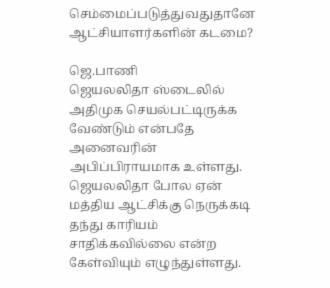செம்மைப்படுத்துவதுதானே ஆட்சியாளர்களின் கடமை?

ஜெ.பாணி
ஜெயலலிதா ஸ்டைலில் அதிமுக செயல்பட்டிருக்க வேண்டும் என்பதே அனைவரின் அபிப்பிராயமாக உள்ளது. ஜெயலலிதா போல ஏன் மத்திய ஆட்சிக்கு நெருக்கடி தந்து காரியம் சாதிக்கவில்லை என்ற கேள்வியும் எழுந்துள்ளது.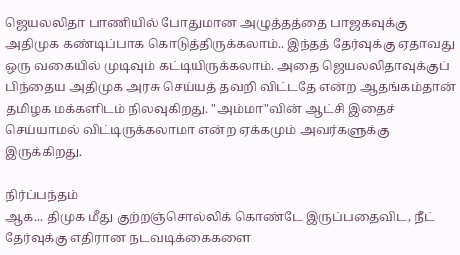ஜெயலலிதா பாணியில் போதுமான அழுத்தத்தை பாஜகவுக்கு அதிமுக கண்டிப்பாக கொடுத்திருக்கலாம்.. இந்தத் தேர்வுக்கு ஏதாவது ஒரு வகையில் முடிவும் கட்டியிருக்கலாம். அதை ஜெயலலிதாவுக்குப் பிந்தைய அதிமுக அரசு செய்யத் தவறி விட்டதே என்ற ஆதங்கம்தான் தமிழக மக்களிடம் நிலவுகிறது. "அம்மா"வின் ஆட்சி இதைச் செய்யாமல் விட்டிருக்கலாமா என்ற ஏக்கமும் அவர்களுக்கு இருக்கிறது.

நிர்ப்பந்தம்
ஆக... திமுக மீது குற்றஞ்சொல்லிக் கொண்டே இருப்பதைவிட, நீட் தேர்வுக்கு எதிரான நடவடிக்கைகளை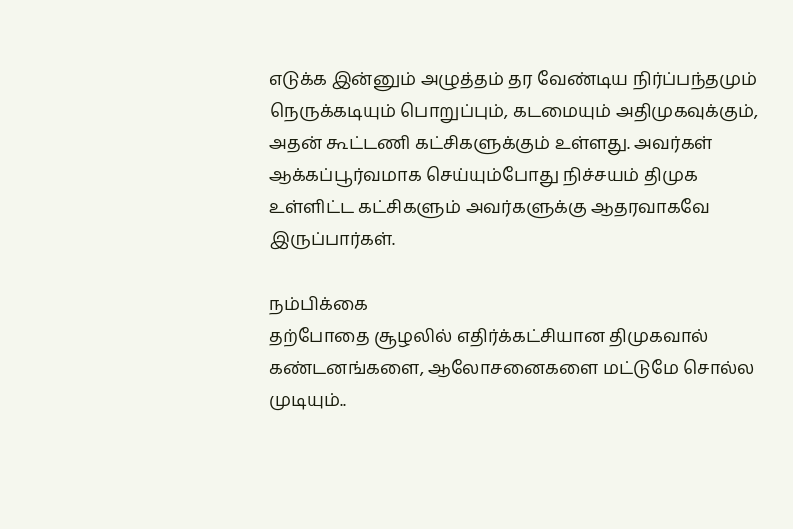எடுக்க இன்னும் அழுத்தம் தர வேண்டிய நிர்ப்பந்தமும் நெருக்கடியும் பொறுப்பும், கடமையும் அதிமுகவுக்கும், அதன் கூட்டணி கட்சிகளுக்கும் உள்ளது. அவர்கள் ஆக்கப்பூர்வமாக செய்யும்போது நிச்சயம் திமுக உள்ளிட்ட கட்சிகளும் அவர்களுக்கு ஆதரவாகவே இருப்பார்கள்.

நம்பிக்கை
தற்போதை சூழலில் எதிர்க்கட்சியான திமுகவால் கண்டனங்களை, ஆலோசனைகளை மட்டுமே சொல்ல முடியும்..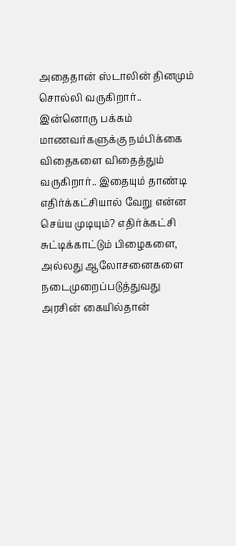அதைதான் ஸ்டாலின் தினமும் சொல்லி வருகிறார்.. இன்னொரு பக்கம் மாணவர்களுக்கு நம்பிக்கை விதைகளை விதைத்தும் வருகிறார்.. இதையும் தாண்டி எதிர்க்கட்சியால் வேறு என்ன செய்ய முடியும்? எதிர்க்கட்சி சுட்டிக்காட்டும் பிழைகளை, அல்லது ஆலோசனைகளை நடைமுறைப்படுத்துவது அரசின் கையில்தான்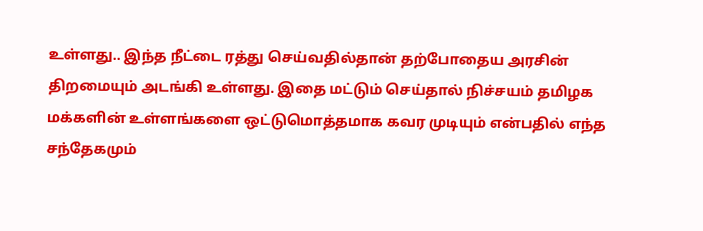உள்ளது.. இந்த நீட்டை ரத்து செய்வதில்தான் தற்போதைய அரசின் திறமையும் அடங்கி உள்ளது. இதை மட்டும் செய்தால் நிச்சயம் தமிழக மக்களின் உள்ளங்களை ஒட்டுமொத்தமாக கவர முடியும் என்பதில் எந்த சந்தேகமும்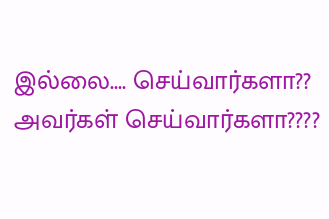இல்லை.... செய்வார்களா?? அவர்கள் செய்வார்களா????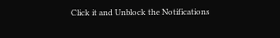Click it and Unblock the Notifications